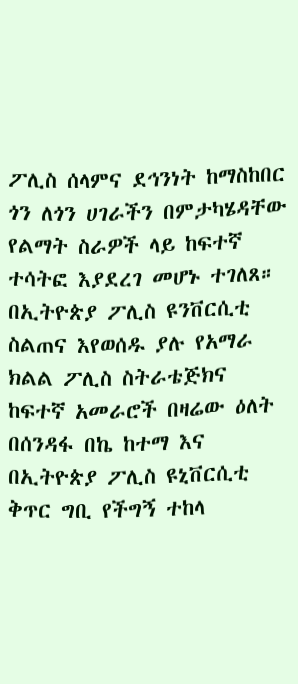ፖሊስ ሰላምና ደኅንነት ከማስከበር ጎን ለጎን ሀገራችን በምታካሄዳቸው የልማት ስራዎች ላይ ከፍተኛ ተሳትፎ እያደረገ መሆኑ ተገለጸ።
በኢትዮጵያ ፖሊስ ዩንቨርሲቲ ስልጠና እየወሰዱ ያሉ የአማራ ክልል ፖሊስ ስትራቴጅክና ከፍተኛ አመራሮች በዛሬው ዕለት በሰንዳፋ በኬ ከተማ እና በኢትዮጵያ ፖሊስ ዩኒቨርሲቲ ቅጥር ግቢ የችግኝ ተከላ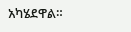አካሄደዋል።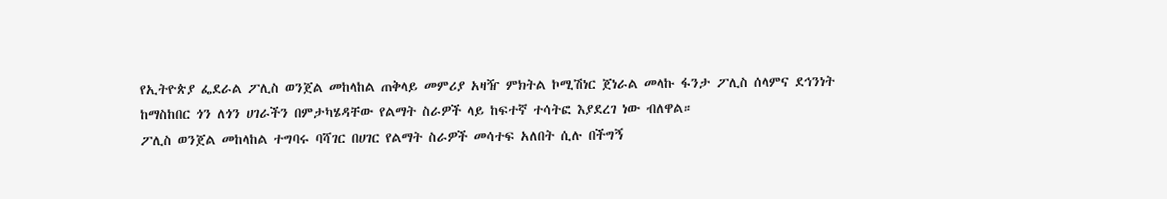የኢትዮጵያ ፌደራል ፖሊስ ወንጀል መከላከል ጠቅላይ መምሪያ አዛዥ ምክትል ኮሚሽነር ጀነራል መላኩ ፋንታ ፖሊስ ሰላምና ደኅንነት ከማስከበር ጎን ለጎን ሀገራችን በምታካሄዳቸው የልማት ስራዎች ላይ ከፍተኛ ተሳትፎ እያደረገ ነው ብለዋል።
ፖሊስ ወንጀል መከላከል ተግባሩ ባሻገር በሀገር የልማት ስራዎች መሳተፍ አለበት ሲሉ በችግኝ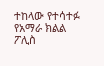ተከላው የተሳተፉ የአማራ ክልል ፖሊስ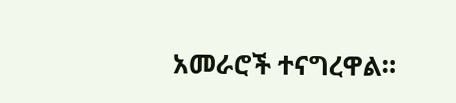አመራሮች ተናግረዋል።